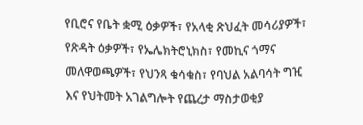የቢሮና የቤት ቋሚ ዕቃዎች፣ የአላቂ ጽህፈት መሳሪያዎች፣ የጽዳት ዕቃዎች፣ የኤሌክትሮኒክስ፣ የመኪና ጎማና መለዋወጫዎች፣ የህንጻ ቁሳቁስ፣ የባህል አልባሳት ግዢ እና የህትመት አገልግሎት የጨረታ ማስታወቂያ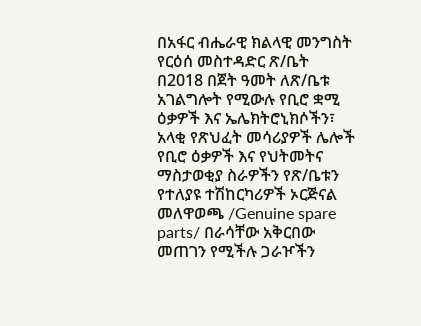በአፋር ብሔራዊ ክልላዊ መንግስት የርዕሰ መስተዳድር ጽ/ቤት በ2018 በጀት ዓመት ለጽ/ቤቱ አገልግሎት የሚውሉ የቢሮ ቋሚ ዕቃዎች እና ኤሌክትሮኒክሶችን፣ አላቂ የጽህፈት መሳሪያዎች ሌሎች የቢሮ ዕቃዎች እና የህትመትና ማስታወቂያ ስራዎችን የጽ/ቤቱን የተለያዩ ተሽከርካሪዎች ኦርጅናል መለዋወጫ /Genuine spare parts/ በራሳቸው አቅርበው መጠገን የሚችሉ ጋራዦችን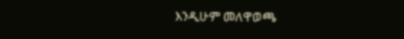እንዲሁም መለዋወጫ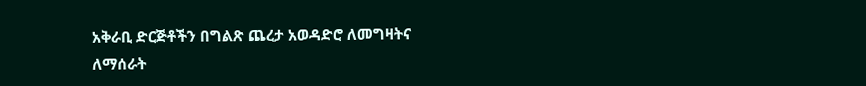አቅራቢ ድርጅቶችን በግልጽ ጨረታ አወዳድሮ ለመግዛትና ለማሰራት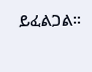ይፈልጋል፡፡